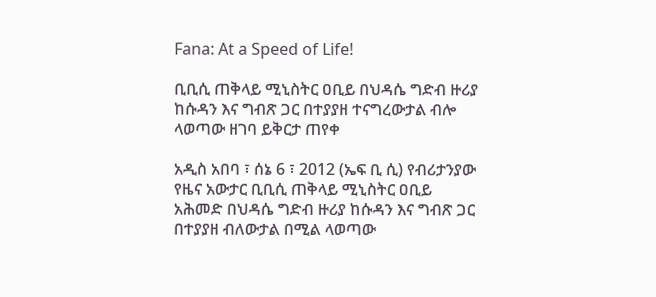Fana: At a Speed of Life!

ቢቢሲ ጠቅላይ ሚኒስትር ዐቢይ በህዳሴ ግድብ ዙሪያ ከሱዳን እና ግብጽ ጋር በተያያዘ ተናግረውታል ብሎ ላወጣው ዘገባ ይቅርታ ጠየቀ

አዲስ አበባ ፣ ሰኔ 6 ፣ 2012 (ኤፍ ቢ ሲ) የብሪታንያው የዜና አውታር ቢቢሲ ጠቅላይ ሚኒስትር ዐቢይ አሕመድ በህዳሴ ግድብ ዙሪያ ከሱዳን እና ግብጽ ጋር በተያያዘ ብለውታል በሚል ላወጣው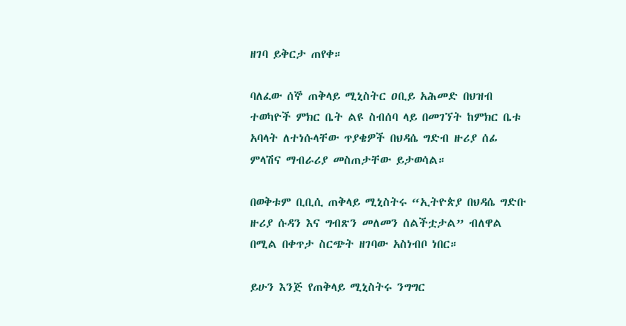ዘገባ ይቅርታ ጠየቀ።

ባለፈው ሰኞ ጠቅላይ ሚኒስትር ዐቢይ አሕመድ በህዝብ ተወካዮች ምክር ቤት ልዩ ስብሰባ ላይ በመገኘት ከምክር ቤቱ አባላት ለተነሱላቸው ጥያቄዎች በህዳሴ ግድብ ዙሪያ ሰፊ ምላሽና ማብራሪያ መስጠታቸው ይታወሳል።

በወቅቱም ቢቢሲ ጠቅላይ ሚኒስትሩ “ኢትዮጵያ በህዳሴ ግድቡ ዙሪያ ሱዳን እና ግብጽን መለመን ሰልችቷታል” ብለዋል በሚል በቀጥታ ስርጭት ዘገባው አስነብቦ ነበር።

ይሁን እንጅ የጠቅላይ ሚኒስትሩ ንግግር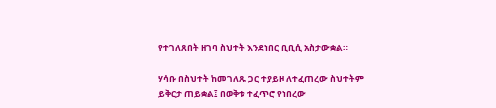የተገለጸበት ዘገባ ስህተት እንደነበር ቢቢሲ አስታውቋል።

ሃሳቡ በስህተት ከመገለጹ ጋር ተያይዞ ለተፈጠረው ስህተትም ይቅርታ ጠይቋል፤ በወቅቱ ተፈጥሮ የነበረው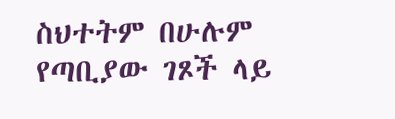ስህተትም በሁሉም የጣቢያው ገጾች ላይ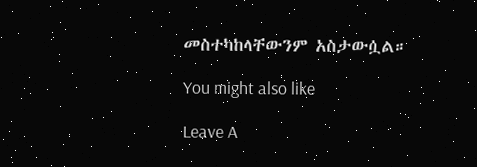መስተካከላቸውንም አስታውሷል።

You might also like

Leave A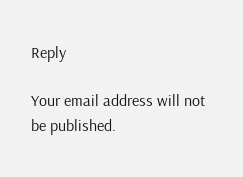Reply

Your email address will not be published.